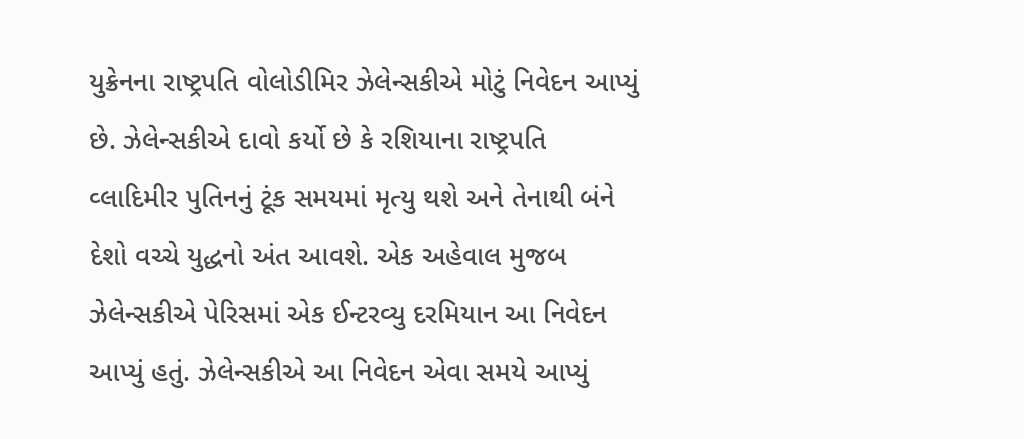યુક્રેનના રાષ્ટ્રપતિ વોલોડીમિર ઝેલેન્સકીએ મોટું નિવેદન આપ્યું છે. ઝેલેન્સકીએ દાવો કર્યો છે કે રશિયાના રાષ્ટ્રપતિ વ્લાદિમીર પુતિનનું ટૂંક સમયમાં મૃત્યુ થશે અને તેનાથી બંને દેશો વચ્ચે યુદ્ધનો અંત આવશે. એક અહેવાલ મુજબ ઝેલેન્સકીએ પેરિસમાં એક ઈન્ટરવ્યુ દરમિયાન આ નિવેદન આપ્યું હતું. ઝેલેન્સકીએ આ નિવેદન એવા સમયે આપ્યું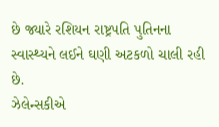છે જ્યારે રશિયન રાષ્ટ્રપતિ પુતિનના સ્વાસ્થ્યને લઈને ઘણી અટકળો ચાલી રહી છે.
ઝેલેન્સકીએ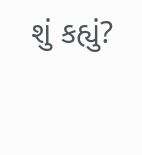શું કહ્યું?